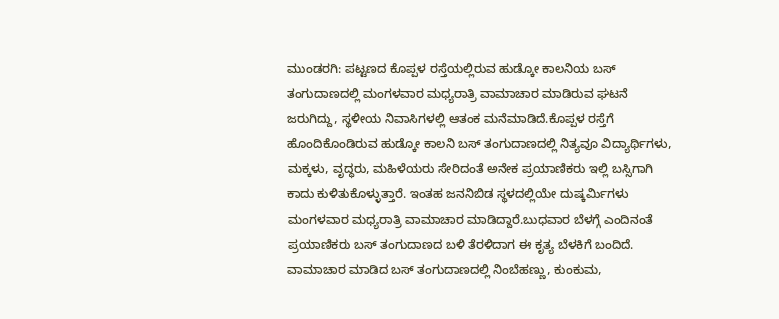ಮುಂಡರಗಿ: ಪಟ್ಟಣದ ಕೊಪ್ಪಳ ರಸ್ತೆಯಲ್ಲಿರುವ ಹುಡ್ಕೋ ಕಾಲನಿಯ ಬಸ್ ತಂಗುದಾಣದಲ್ಲಿ ಮಂಗಳವಾರ ಮಧ್ಯರಾತ್ರಿ ವಾಮಾಚಾರ ಮಾಡಿರುವ ಘಟನೆ ಜರುಗಿದ್ದು, ಸ್ಥಳೀಯ ನಿವಾಸಿಗಳಲ್ಲಿ ಆತಂಕ ಮನೆಮಾಡಿದೆ.ಕೊಪ್ಪಳ ರಸ್ತೆಗೆ ಹೊಂದಿಕೊಂಡಿರುವ ಹುಡ್ಕೋ ಕಾಲನಿ ಬಸ್ ತಂಗುದಾಣದಲ್ಲಿ ನಿತ್ಯವೂ ವಿದ್ಯಾರ್ಥಿಗಳು, ಮಕ್ಕಳು, ವೃದ್ಧರು, ಮಹಿಳೆಯರು ಸೇರಿದಂತೆ ಅನೇಕ ಪ್ರಯಾಣಿಕರು ಇಲ್ಲಿ ಬಸ್ಸಿಗಾಗಿ ಕಾದು ಕುಳಿತುಕೊಳ್ಳುತ್ತಾರೆ. ಇಂತಹ ಜನನಿಬಿಡ ಸ್ಥಳದಲ್ಲಿಯೇ ದುಷ್ಕರ್ಮಿಗಳು ಮಂಗಳವಾರ ಮಧ್ಯರಾತ್ರಿ ವಾಮಾಚಾರ ಮಾಡಿದ್ದಾರೆ.ಬುಧವಾರ ಬೆಳಗ್ಗೆ ಎಂದಿನಂತೆ ಪ್ರಯಾಣಿಕರು ಬಸ್ ತಂಗುದಾಣದ ಬಳಿ ತೆರಳಿದಾಗ ಈ ಕೃತ್ಯ ಬೆಳಕಿಗೆ ಬಂದಿದೆ. ವಾಮಾಚಾರ ಮಾಡಿದ ಬಸ್ ತಂಗುದಾಣದಲ್ಲಿ ನಿಂಬೆಹಣ್ಣು, ಕುಂಕುಮ,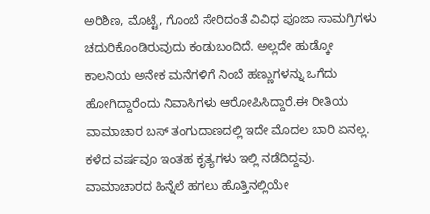ಅರಿಶಿಣ, ಮೊಟ್ಟೆ, ಗೊಂಬೆ ಸೇರಿದಂತೆ ವಿವಿಧ ಪೂಜಾ ಸಾಮಗ್ರಿಗಳು ಚದುರಿಕೊಂಡಿರುವುದು ಕಂಡುಬಂದಿದೆ. ಅಲ್ಲದೇ ಹುಡ್ಕೋ ಕಾಲನಿಯ ಅನೇಕ ಮನೆಗಳಿಗೆ ನಿಂಬೆ ಹಣ್ಣುಗಳನ್ನು ಒಗೆದು ಹೋಗಿದ್ದಾರೆಂದು ನಿವಾಸಿಗಳು ಆರೋಪಿಸಿದ್ದಾರೆ.ಈ ರೀತಿಯ ವಾಮಾಚಾರ ಬಸ್ ತಂಗುದಾಣದಲ್ಲಿ ಇದೇ ಮೊದಲ ಬಾರಿ ಏನಲ್ಲ. ಕಳೆದ ವರ್ಷವೂ ಇಂತಹ ಕೃತ್ಯಗಳು ಇಲ್ಲಿ ನಡೆದಿದ್ದವು. ವಾಮಾಚಾರದ ಹಿನ್ನೆಲೆ ಹಗಲು ಹೊತ್ತಿನಲ್ಲಿಯೇ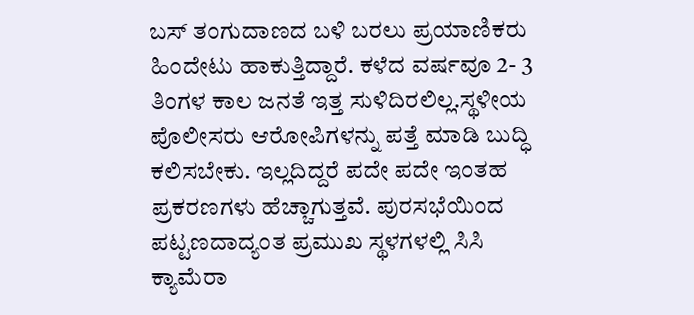ಬಸ್ ತಂಗುದಾಣದ ಬಳಿ ಬರಲು ಪ್ರಯಾಣಿಕರು ಹಿಂದೇಟು ಹಾಕುತ್ತಿದ್ದಾರೆ. ಕಳೆದ ವರ್ಷವೂ 2- 3 ತಿಂಗಳ ಕಾಲ ಜನತೆ ಇತ್ತ ಸುಳಿದಿರಲಿಲ್ಲ.ಸ್ಥಳೀಯ ಪೊಲೀಸರು ಆರೋಪಿಗಳನ್ನು ಪತ್ತೆ ಮಾಡಿ ಬುದ್ಧಿ ಕಲಿಸಬೇಕು. ಇಲ್ಲದಿದ್ದರೆ ಪದೇ ಪದೇ ಇಂತಹ ಪ್ರಕರಣಗಳು ಹೆಚ್ಚಾಗುತ್ತವೆ. ಪುರಸಭೆಯಿಂದ ಪಟ್ಟಣದಾದ್ಯಂತ ಪ್ರಮುಖ ಸ್ಥಳಗಳಲ್ಲಿ ಸಿಸಿ ಕ್ಯಾಮೆರಾ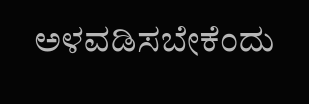ಅಳವಡಿಸಬೇಕೆಂದು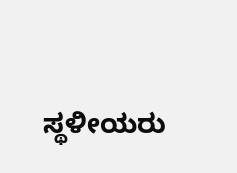ಸ್ಥಳೀಯರು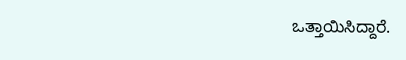ಒತ್ತಾಯಿಸಿದ್ದಾರೆ.